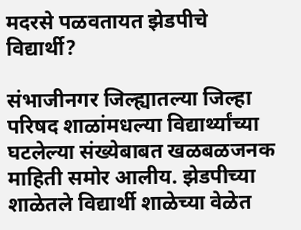मदरसे पळवतायत झेडपीचे विद्यार्थी?

संभाजीनगर जिल्ह्यातल्या जिल्हा परिषद शाळांमधल्या विद्यार्थ्यांच्या घटलेल्या संख्येबाबत खळबळजनक माहिती समोर आलीय. झेडपीच्या शाळेतले विद्यार्थी शाळेच्या वेळेत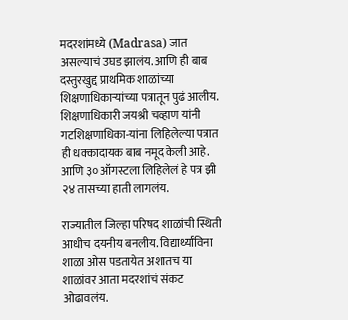मदरशांमध्ये (Madrasa) जात असल्याचं उघड झालंय. आणि ही बाब दस्तुरखुद्द प्राथमिक शाळांच्या शिक्षणाधिकाऱ्यांच्या पत्रातून पुढं आलीय. शिक्षणाधिकारी जयश्री चव्हाण यांनी गटशिक्षणाधिका-यांना लिहिलेल्या पत्रात ही धक्कादायक बाब नमूद केली आहे. आणि ३० ऑगस्टला लिहिलेलं हे पत्र झी २४ तासच्या हाती लागलंय.

राज्यातील जिल्हा परिषद शाळांची स्थिती आधीच दयनीय बनलीय. विद्यार्थ्यांविना शाळा ओस पडतायेत अशातच या शाळांवर आता मदरशांचं संकट ओढावलंय.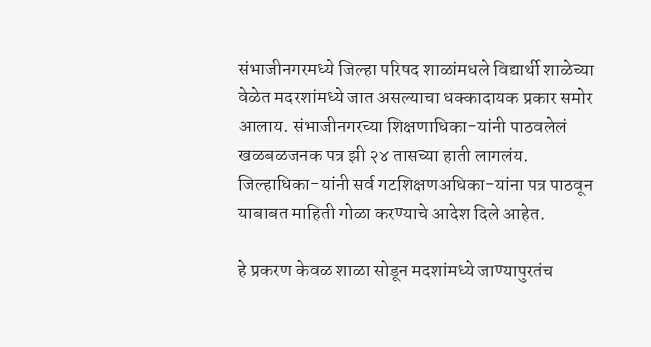संभाजीनगरमध्ये जिल्हा परिषद शाळांमधले विद्यार्थी शाळेच्या वेळेत मदरशांमध्ये जात असल्याचा धक्कादायक प्रकार समोर आलाय. संभाजीनगरच्या शिक्षणाधिका-यांनी पाठवलेलं खळबळजनक पत्र झी २४ तासच्या हाती लागलंय. जिल्हाधिका-यांनी सर्व गटशिक्षणअधिका-यांना पत्र पाठवून याबाबत माहिती गोळा करण्याचे आदेश दिले आहेत.

हे प्रकरण केवळ शाळा सोडून मदशांमध्ये जाण्यापुरतंच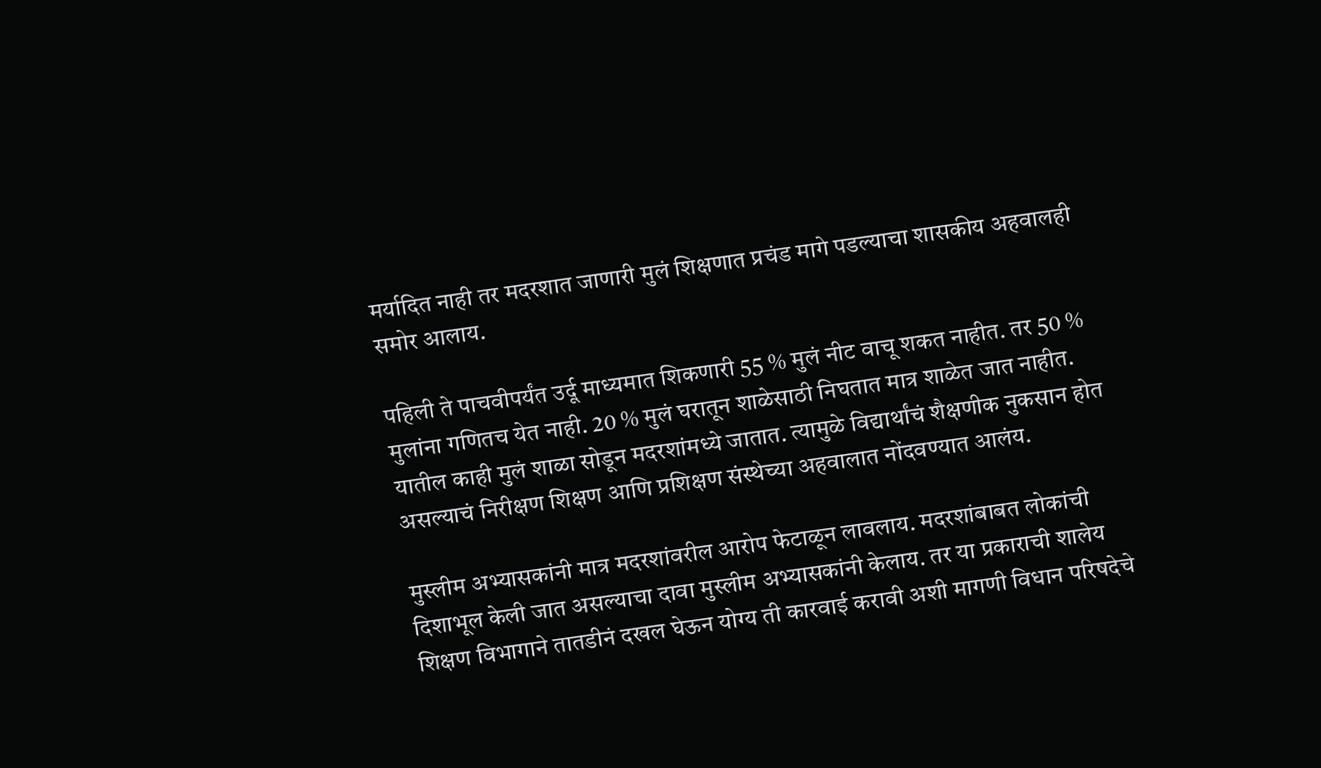मर्यादित नाही तर मदरशात जाणारी मुलं शिक्षणात प्रचंड मागे पडल्याचा शासकीय अहवालही समोर आलाय.

पहिली ते पाचवीपर्यंत उर्दू माध्यमात शिकणारी 55 % मुलं नीट वाचू शकत नाहीत. तर 50 % मुलांना गणितच येत नाही. 20 % मुलं घरातून शाळेसाठी निघतात मात्र शाळेत जात नाहीत. यातील काही मुलं शाळा सोडून मदरशांमध्ये जातात. त्यामुळे विद्यार्थांचं शैक्षणीक नुकसान होत असल्याचं निरीक्षण शिक्षण आणि प्रशिक्षण संस्थेच्या अहवालात नोंदवण्यात आलंय.

मुस्लीम अभ्यासकांनी मात्र मदरशांवरील आरोप फेटाळून लावलाय. मदरशांबाबत लोकांची दिशाभूल केली जात असल्याचा दावा मुस्लीम अभ्यासकांनी केलाय. तर या प्रकाराची शालेय शिक्षण विभागाने तातडीनं दखल घेऊन योग्य ती कारवाई करावी अशी मागणी विधान परिषदेचे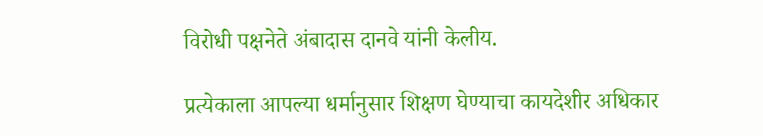विरोधी पक्षनेते अंबादास दानवे यांनी केलीय.

प्रत्येकाला आपल्या धर्मानुसार शिक्षण घेण्याचा कायदेशीर अधिकार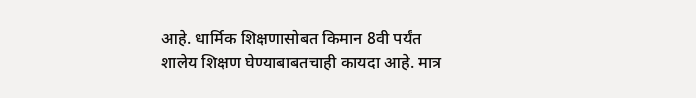आहे. धार्मिक शिक्षणासोबत किमान 8वी पर्यंत शालेय शिक्षण घेण्याबाबतचाही कायदा आहे. मात्र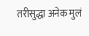तरीसुद्धा अनेक मुलं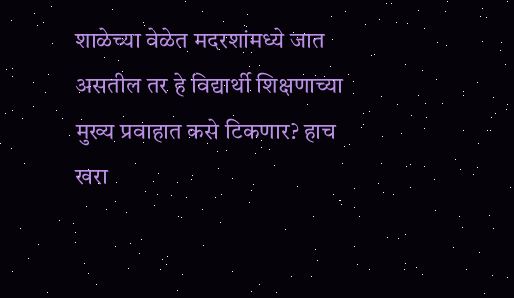शाळेच्या वेळेत मदरशांमध्ये जात असतील तर हे विद्यार्थी शिक्षणाच्या मुख्य प्रवाहात कसे टिकणार? हाच खरा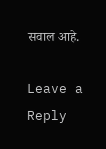सवाल आहे.

Leave a Reply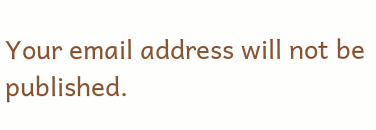Your email address will not be published.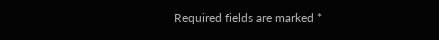Required fields are marked *